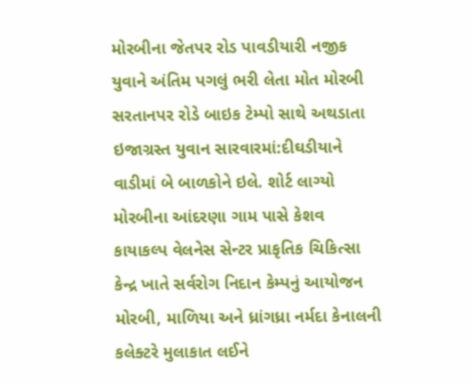મોરબીના જેતપર રોડ પાવડીયારી નજીક યુવાને અંતિમ પગલું ભરી લેતા મોત મોરબી સરતાનપર રોડે બાઇક ટેમ્પો સાથે અથડાતા ઇજાગ્રસ્ત યુવાન સારવારમાં:દીઘડીયાને વાડીમાં બે બાળકોને ઇલે. શોર્ટ લાગ્યો મોરબીના આંદરણા ગામ પાસે કેશવ કાયાકલ્પ વેલનેસ સેન્ટર પ્રાકૃતિક ચિકિત્સા કેન્દ્ર ખાતે સર્વરોગ નિદાન કેમ્પનું આયોજન મોરબી, માળિયા અને ધ્રાંગધ્રા નર્મદા કેનાલની કલેક્ટરે મુલાકાત લઈને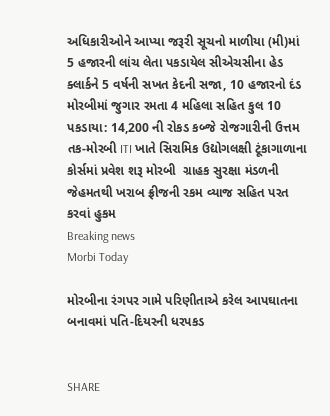અધિકારીઓને આપ્યા જરૂરી સૂચનો માળીયા (મી)માં 5 હજારની લાંચ લેતા પકડાયેલ સીએચસીના હેડ ક્લાર્કને 5 વર્ષની સખત કેદની સજા, 10 હજારનો દંડ મોરબીમાં જુગાર રમતા 4 મહિલા સહિત કુલ 10 પકડાયા: 14,200 ની રોકડ કબ્જે રોજગારીની ઉત્તમ તક-મોરબી ITI ખાતે સિરામિક ઉદ્યોગલક્ષી ટૂંકાગાળાના કોર્સમાં પ્રવેશ શરૂ મોરબી  ગ્રાહક સુરક્ષા મંડળની  જેહમતથી ખરાબ ફ્રીજની રકમ વ્યાજ સહિત પરત કરવાં હુકમ
Breaking news
Morbi Today

મોરબીના રંગપર ગામે પરિણીતાએ કરેલ આપઘાતના બનાવમાં પતિ-દિયરની ધરપકડ


SHARE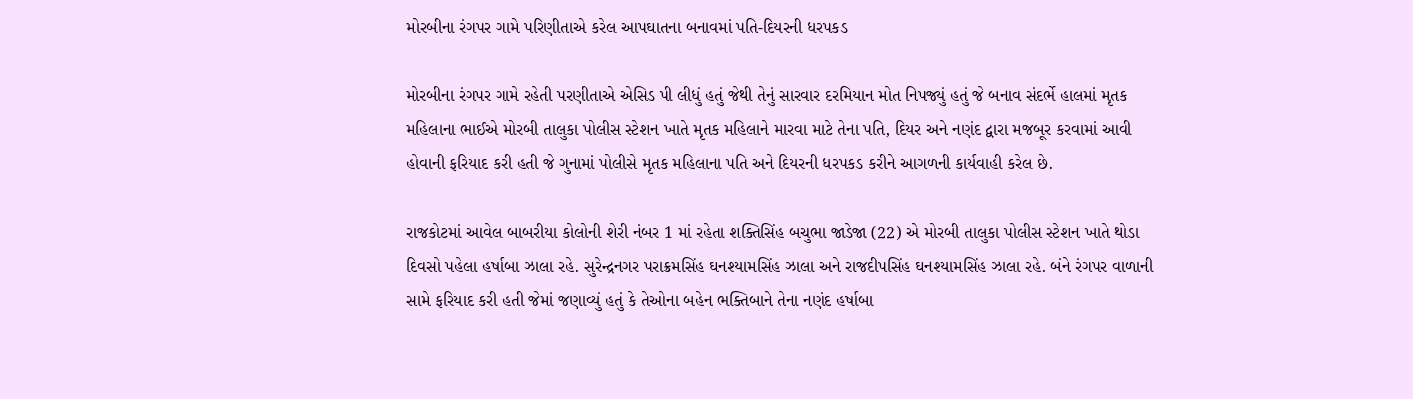મોરબીના રંગપર ગામે પરિણીતાએ કરેલ આપઘાતના બનાવમાં પતિ-દિયરની ધરપકડ

મોરબીના રંગપર ગામે રહેતી પરણીતાએ એસિડ પી લીધું હતું જેથી તેનું સારવાર દરમિયાન મોત નિપજ્યું હતું જે બનાવ સંદર્ભે હાલમાં મૃતક મહિલાના ભાઈએ મોરબી તાલુકા પોલીસ સ્ટેશન ખાતે મૃતક મહિલાને મારવા માટે તેના પતિ, દિયર અને નણંદ દ્વારા મજબૂર કરવામાં આવી હોવાની ફરિયાદ કરી હતી જે ગુનામાં પોલીસે મૃતક મહિલાના પતિ અને દિયરની ધરપકડ કરીને આગળની કાર્યવાહી કરેલ છે.

રાજકોટમાં આવેલ બાબરીયા કોલોની શેરી નંબર 1 માં રહેતા શક્તિસિંહ બચુભા જાડેજા (22) એ મોરબી તાલુકા પોલીસ સ્ટેશન ખાતે થોડા દિવસો પહેલા હર્ષાબા ઝાલા રહે. સુરેન્દ્રનગર પરાક્રમસિંહ ઘનશ્યામસિંહ ઝાલા અને રાજદીપસિંહ ઘનશ્યામસિંહ ઝાલા રહે. બંને રંગપર વાળાની સામે ફરિયાદ કરી હતી જેમાં જણાવ્યું હતું કે તેઓના બહેન ભક્તિબાને તેના નણંદ હર્ષાબા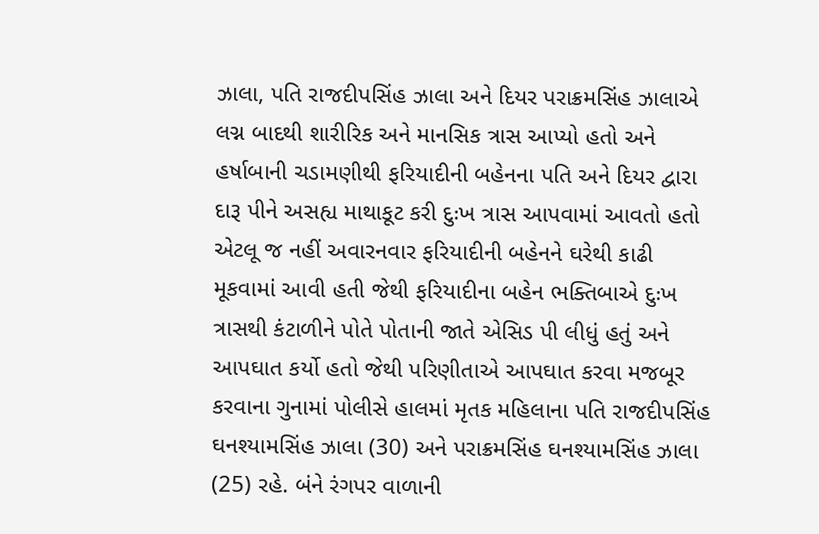ઝાલા, પતિ રાજદીપસિંહ ઝાલા અને દિયર પરાક્રમસિંહ ઝાલાએ લગ્ન બાદથી શારીરિક અને માનસિક ત્રાસ આપ્યો હતો અને હર્ષાબાની ચડામણીથી ફરિયાદીની બહેનના પતિ અને દિયર દ્વારા દારૂ પીને અસહ્ય માથાકૂટ કરી દુઃખ ત્રાસ આપવામાં આવતો હતો એટલૂ જ નહીં અવારનવાર ફરિયાદીની બહેનને ઘરેથી કાઢી મૂકવામાં આવી હતી જેથી ફરિયાદીના બહેન ભક્તિબાએ દુઃખ ત્રાસથી કંટાળીને પોતે પોતાની જાતે એસિડ પી લીધું હતું અને આપઘાત કર્યો હતો જેથી પરિણીતાએ આપઘાત કરવા મજબૂર કરવાના ગુનામાં પોલીસે હાલમાં મૃતક મહિલાના પતિ રાજદીપસિંહ ઘનશ્યામસિંહ ઝાલા (30) અને પરાક્રમસિંહ ઘનશ્યામસિંહ ઝાલા (25) રહે. બંને રંગપર વાળાની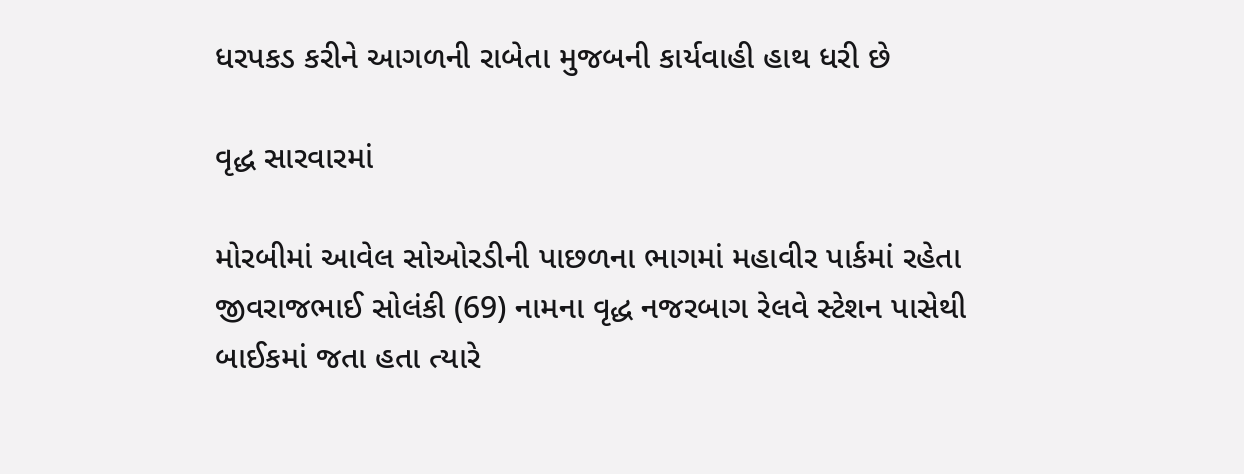ધરપકડ કરીને આગળની રાબેતા મુજબની કાર્યવાહી હાથ ધરી છે

વૃદ્ધ સારવારમાં

મોરબીમાં આવેલ સોઓરડીની પાછળના ભાગમાં મહાવીર પાર્કમાં રહેતા જીવરાજભાઈ સોલંકી (69) નામના વૃદ્ધ નજરબાગ રેલવે સ્ટેશન પાસેથી બાઈકમાં જતા હતા ત્યારે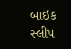બાઇક સ્લીપ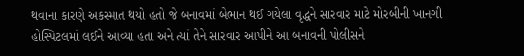થવાના કારણે અકસ્માત થયો હતો જે બનાવમાં બેભાન થઈ ગયેલા વૃદ્ધને સારવાર માટે મોરબીની ખાનગી હોસ્પિટલમાં લઈને આવ્યા હતા અને ત્યાં તેને સારવાર આપીને આ બનાવની પોલીસને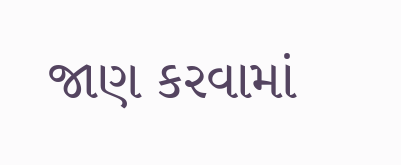જાણ કરવામાં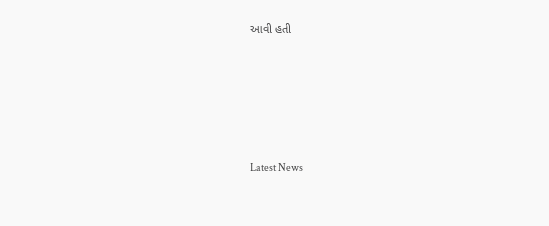આવી હતી






Latest News